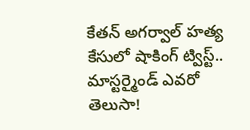కేతన్ అగర్వాల్ హత్య కేసులో షాకింగ్ ట్విస్ట్.. మాస్టర్మైండ్ ఎవరో తెలుసా!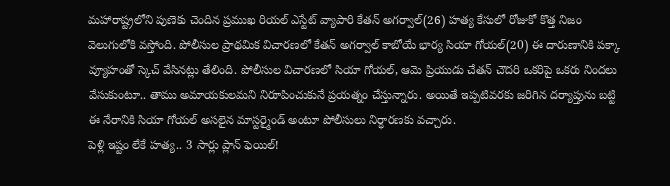మహారాష్ట్రలోని పుణెకు చెందిన ప్రముఖ రియల్ ఎస్టేట్ వ్యాపారి కేతన్ అగర్వాల్(26) హత్య కేసులో రోజుకో కొత్త నిజం వెలుగులోకి వస్తోంది. పోలీసుల ప్రాథమిక విచారణలో కేతన్ అగర్వాల్ కాబోయే భార్య సియా గోయల్(20) ఈ దారుణానికి పక్కా వ్యూహంతో స్కెచ్ వేసినట్లు తేలింది. పోలీసుల విచారణలో సియా గోయల్, ఆమె ప్రియుడు చేతన్ చౌదరి ఒకరిపై ఒకరు నిందలు వేసుకుంటూ.. తాము అమాయకులమని నిరూపించుకునే ప్రయత్నం చేస్తున్నారు. అయితే ఇప్పటివరకు జరిగిన దర్యాప్తును బట్టి ఈ నేరానికి సియా గోయల్ అసలైన మాస్టర్మైండ్ అంటూ పోలీసులు నిర్ధారణకు వచ్చారు.
పెళ్లి ఇష్టం లేకే హత్య.. 3 సార్లు ప్లాన్ ఫెయిల్!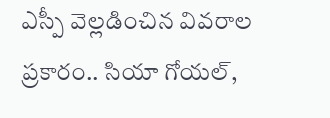ఎస్పీ వెల్లడించిన వివరాల ప్రకారం.. సియా గోయల్,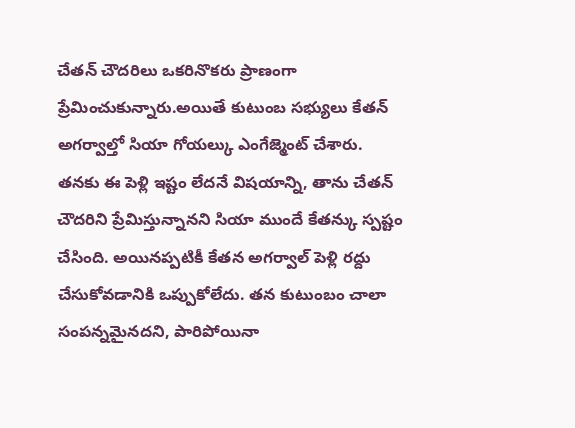చేతన్ చౌదరిలు ఒకరినొకరు ప్రాణంగా ప్రేమించుకున్నారు.అయితే కుటుంబ సభ్యులు కేతన్ అగర్వాల్తో సియా గోయల్కు ఎంగేజ్మెంట్ చేశారు. తనకు ఈ పెళ్లి ఇష్టం లేదనే విషయాన్ని, తాను చేతన్ చౌదరిని ప్రేమిస్తున్నానని సియా ముందే కేతన్కు స్పష్టం చేసింది. అయినప్పటికీ కేతన అగర్వాల్ పెళ్లి రద్దు చేసుకోవడానికి ఒప్పుకోలేదు. తన కుటుంబం చాలా సంపన్నమైనదని, పారిపోయినా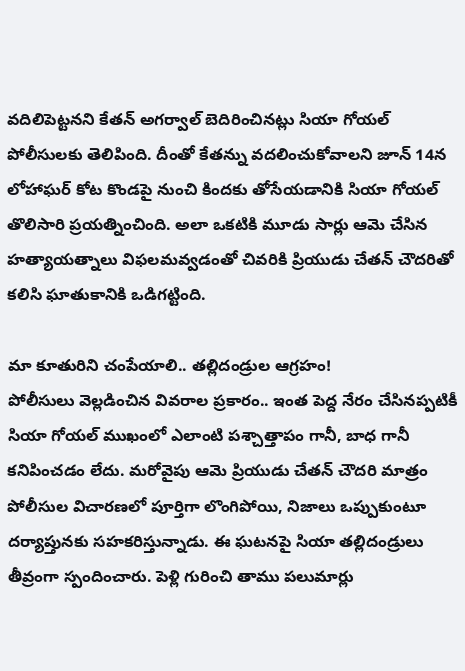వదిలిపెట్టనని కేతన్ అగర్వాల్ బెదిరించినట్లు సియా గోయల్ పోలీసులకు తెలిపింది. దీంతో కేతన్ను వదలించుకోవాలని జూన్ 14న లోహాఘర్ కోట కొండపై నుంచి కిందకు తోసేయడానికి సియా గోయల్ తొలిసారి ప్రయత్నించింది. అలా ఒకటికి మూడు సార్లు ఆమె చేసిన హత్యాయత్నాలు విఫలమవ్వడంతో చివరికి ప్రియుడు చేతన్ చౌదరితో కలిసి ఘాతుకానికి ఒడిగట్టింది.

మా కూతురిని చంపేయాలి.. తల్లిదండ్రుల ఆగ్రహం!
పోలీసులు వెల్లడించిన వివరాల ప్రకారం.. ఇంత పెద్ద నేరం చేసినప్పటికీ సియా గోయల్ ముఖంలో ఎలాంటి పశ్చాత్తాపం గానీ, బాధ గానీ కనిపించడం లేదు. మరోవైపు ఆమె ప్రియుడు చేతన్ చౌదరి మాత్రం పోలీసుల విచారణలో పూర్తిగా లొంగిపోయి, నిజాలు ఒప్పుకుంటూ దర్యాప్తునకు సహకరిస్తున్నాడు. ఈ ఘటనపై సియా తల్లిదండ్రులు తీవ్రంగా స్పందించారు. పెళ్లి గురించి తాము పలుమార్లు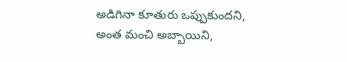అడిగినా కూతురు ఒప్పుకుందని, అంత మంచి అబ్బాయిని,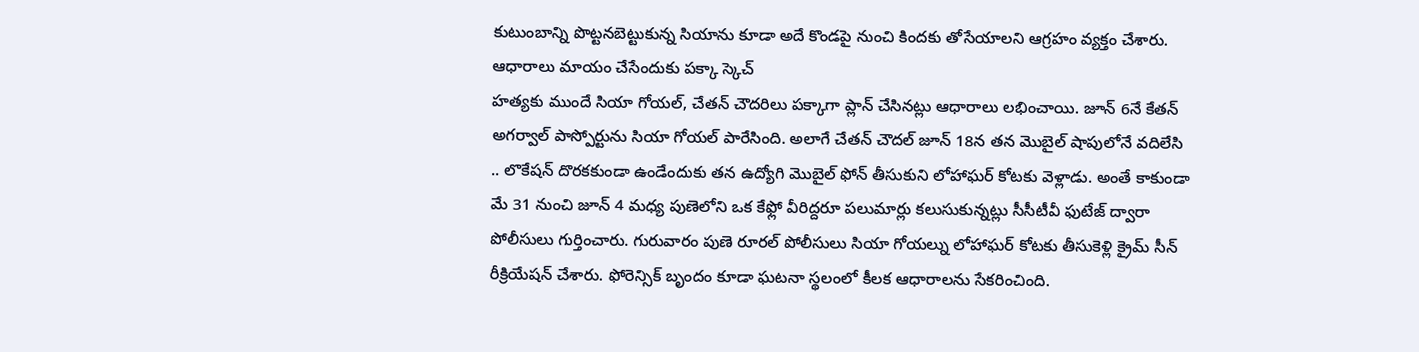కుటుంబాన్ని పొట్టనబెట్టుకున్న సియాను కూడా అదే కొండపై నుంచి కిందకు తోసేయాలని ఆగ్రహం వ్యక్తం చేశారు.
ఆధారాలు మాయం చేసేందుకు పక్కా స్కెచ్
హత్యకు ముందే సియా గోయల్, చేతన్ చౌదరిలు పక్కాగా ప్లాన్ చేసినట్లు ఆధారాలు లభించాయి. జూన్ 6నే కేతన్ అగర్వాల్ పాస్పోర్టును సియా గోయల్ పారేసింది. అలాగే చేతన్ చౌదల్ జూన్ 18న తన మొబైల్ షాపులోనే వదిలేసి .. లొకేషన్ దొరకకుండా ఉండేందుకు తన ఉద్యోగి మొబైల్ ఫోన్ తీసుకుని లోహాఘర్ కోటకు వెళ్లాడు. అంతే కాకుండా మే 31 నుంచి జూన్ 4 మధ్య పుణెలోని ఒక కేఫ్లో వీరిద్దరూ పలుమార్లు కలుసుకున్నట్లు సీసీటీవీ ఫుటేజ్ ద్వారా పోలీసులు గుర్తించారు. గురువారం పుణె రూరల్ పోలీసులు సియా గోయల్ను లోహాఘర్ కోటకు తీసుకెళ్లి క్రైమ్ సీన్ రీక్రియేషన్ చేశారు. ఫోరెన్సిక్ బృందం కూడా ఘటనా స్థలంలో కీలక ఆధారాలను సేకరించింది.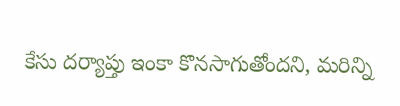కేసు దర్యాప్తు ఇంకా కొనసాగుతోందని, మరిన్ని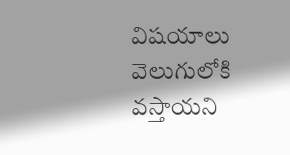విషయాలు వెలుగులోకి వస్తాయని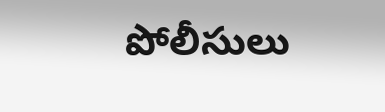పోలీసులు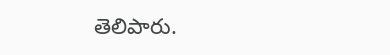తెలిపారు.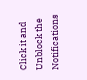Click it and Unblock the Notifications